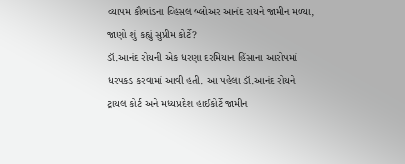વ્યાપમ કૌભાંડના વ્હિસલ બ્લોઅર આનંદ રાયને જામીન મળ્યા, જાણો શું કહ્યું સુપ્રીમ કોર્ટે?
ડૉ.આનંદ રોયની એક ધરણા દરમિયાન હિંસાના આરોપમાં ધરપકડ કરવામાં આવી હતી. આ પહેલા ડૉ.આનંદ રોયને ટ્રાયલ કોર્ટ અને મધ્યપ્રદેશ હાઈકોર્ટે જામીન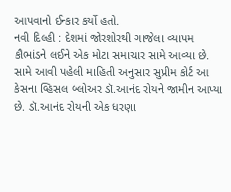આપવાનો ઈન્કાર કર્યો હતો.
નવી દિલ્હી : દેશમાં જોરશોરથી ગાજેલા વ્યાપમ કૌભાંડને લઈને એક મોટા સમાચાર સામે આવ્યા છે. સામે આવી પહેલી માહિતી અનુસાર સુપ્રીમ કોર્ટ આ કેસના વ્હિસલ બ્લોઅર ડૉ.આનંદ રોયને જામીન આપ્યા છે. ડૉ.આનંદ રોયની એક ધરણા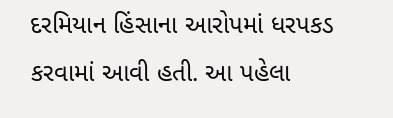દરમિયાન હિંસાના આરોપમાં ધરપકડ કરવામાં આવી હતી. આ પહેલા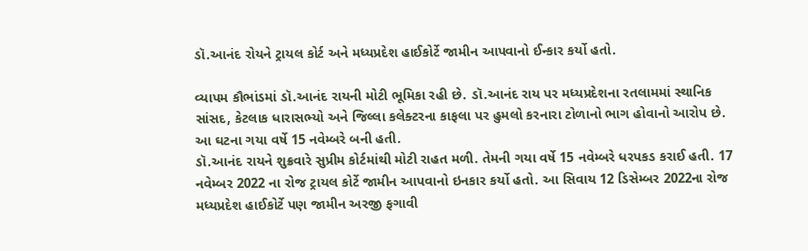ડૉ.આનંદ રોયને ટ્રાયલ કોર્ટ અને મધ્યપ્રદેશ હાઈકોર્ટે જામીન આપવાનો ઈન્કાર કર્યો હતો.

વ્યાપમ કૌભાંડમાં ડૉ.આનંદ રાયની મોટી ભૂમિકા રહી છે. ડૉ.આનંદ રાય પર મધ્યપ્રદેશના રતલામમાં સ્થાનિક સાંસદ, કેટલાક ધારાસભ્યો અને જિલ્લા કલેક્ટરના કાફલા પર હુમલો કરનારા ટોળાનો ભાગ હોવાનો આરોપ છે. આ ઘટના ગયા વર્ષે 15 નવેમ્બરે બની હતી.
ડૉ.આનંદ રાયને શુક્રવારે સુપ્રીમ કોર્ટમાંથી મોટી રાહત મળી. તેમની ગયા વર્ષે 15 નવેમ્બરે ધરપકડ કરાઈ હતી. 17 નવેમ્બર 2022 ના રોજ ટ્રાયલ કોર્ટે જામીન આપવાનો ઇનકાર કર્યો હતો. આ સિવાય 12 ડિસેમ્બર 2022ના રોજ મધ્યપ્રદેશ હાઈકોર્ટે પણ જામીન અરજી ફગાવી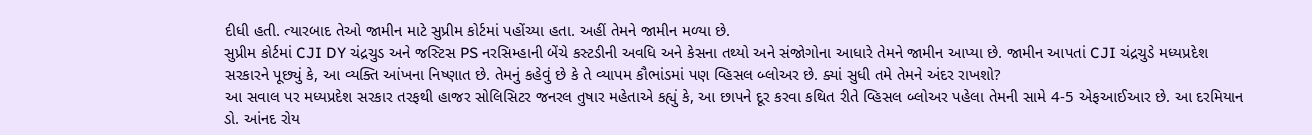દીધી હતી. ત્યારબાદ તેઓ જામીન માટે સુપ્રીમ કોર્ટમાં પહોંચ્યા હતા. અહીં તેમને જામીન મળ્યા છે.
સુપ્રીમ કોર્ટમાં CJI DY ચંદ્રચુડ અને જસ્ટિસ PS નરસિમ્હાની બેંચે કસ્ટડીની અવધિ અને કેસના તથ્યો અને સંજોગોના આધારે તેમને જામીન આપ્યા છે. જામીન આપતાં CJI ચંદ્રચુડે મધ્યપ્રદેશ સરકારને પૂછ્યું કે, આ વ્યક્તિ આંખના નિષ્ણાત છે. તેમનું કહેવું છે કે તે વ્યાપમ કૌભાંડમાં પણ વ્હિસલ બ્લોઅર છે. ક્યાં સુધી તમે તેમને અંદર રાખશો?
આ સવાલ પર મધ્યપ્રદેશ સરકાર તરફથી હાજર સોલિસિટર જનરલ તુષાર મહેતાએ કહ્યું કે, આ છાપને દૂર કરવા કથિત રીતે વ્હિસલ બ્લોઅર પહેલા તેમની સામે 4-5 એફઆઈઆર છે. આ દરમિયાન ડો. આંનદ રોય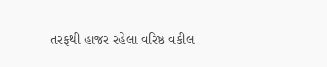તરફથી હાજર રહેલા વરિષ્ઠ વકીલ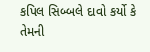કપિલ સિબ્બલે દાવો કર્યો કે તેમની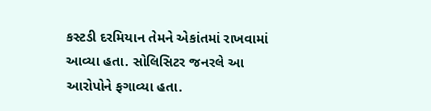કસ્ટડી દરમિયાન તેમને એકાંતમાં રાખવામાં આવ્યા હતા. સોલિસિટર જનરલે આ આરોપોને ફગાવ્યા હતા.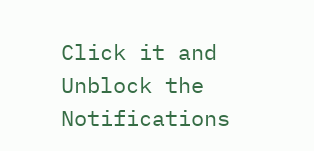Click it and Unblock the Notifications